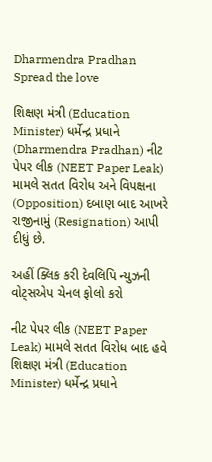Dharmendra Pradhan
Spread the love

શિક્ષણ મંત્રી (Education Minister) ધર્મેન્દ્ર પ્રધાને (Dharmendra Pradhan) નીટ પેપર લીક (NEET Paper Leak) મામલે સતત વિરોધ અને વિપક્ષના (Opposition) દબાણ બાદ આખરે રાજીનામું (Resignation) આપી દીધું છે.

અહીં ક્લિક કરી દેવલિપિ ન્યુઝની વોટ્સએપ ચેનલ ફોલો કરો

નીટ પેપર લીક (NEET Paper Leak) મામલે સતત વિરોધ બાદ હવે શિક્ષણ મંત્રી (Education Minister) ધર્મેન્દ્ર પ્રધાને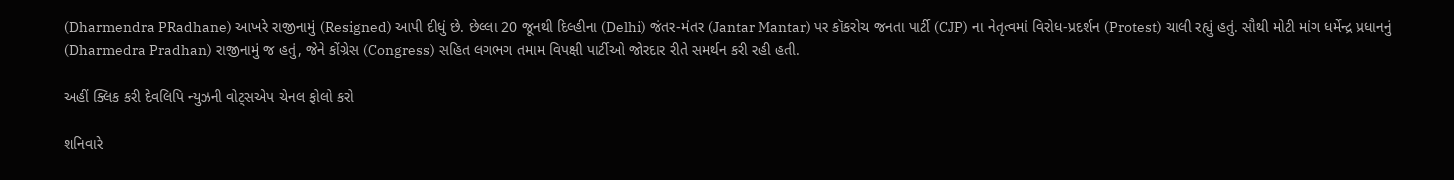(Dharmendra PRadhane) આખરે રાજીનામું (Resigned) આપી દીધું છે. છેલ્લા 20 જૂનથી દિલ્હીના (Delhi) જંતર-મંતર (Jantar Mantar) પર કૉકરોચ જનતા પાર્ટી (CJP) ના નેતૃત્વમાં વિરોધ-પ્રદર્શન (Protest) ચાલી રહ્યું હતું. સૌથી મોટી માંગ ધર્મેન્દ્ર પ્રધાનનું (Dharmedra Pradhan) રાજીનામું જ હતું, જેને કોંગ્રેસ (Congress) સહિત લગભગ તમામ વિપક્ષી પાર્ટીઓ જોરદાર રીતે સમર્થન કરી રહી હતી.

અહીં ક્લિક કરી દેવલિપિ ન્યુઝની વોટ્સએપ ચેનલ ફોલો કરો

શનિવારે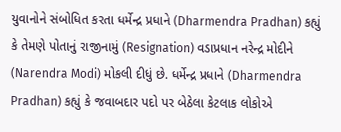યુવાનોને સંબોધિત કરતા ધર્મેન્દ્ર પ્રધાને (Dharmendra Pradhan) કહ્યું કે તેમણે પોતાનું રાજીનામું (Resignation) વડાપ્રધાન નરેન્દ્ર મોદીને (Narendra Modi) મોકલી દીધું છે. ધર્મેન્દ્ર પ્રધાને (Dharmendra Pradhan) કહ્યું કે જવાબદાર પદો પર બેઠેલા કેટલાક લોકોએ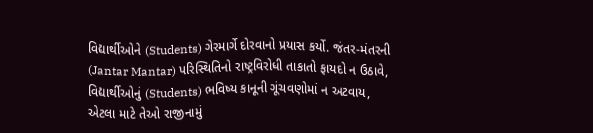વિદ્યાર્થીઓને (Students) ગેરમાર્ગે દોરવાનો પ્રયાસ કર્યો. જંતર-મંતરની (Jantar Mantar) પરિસ્થિતિનો રાષ્ટ્રવિરોધી તાકાતો ફાયદો ન ઉઠાવે, વિદ્યાર્થીઓનું (Students) ભવિષ્ય કાનૂની ગૂંચવણોમાં ન અટવાય, એટલા માટે તેઓ રાજીનામું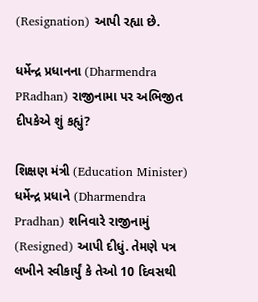(Resignation) આપી રહ્યા છે.

ધર્મેન્દ્ર પ્રધાનના (Dharmendra PRadhan) રાજીનામા પર અભિજીત દીપકેએ શું કહ્યું?

શિક્ષણ મંત્રી (Education Minister) ધર્મેન્દ્ર પ્રધાને (Dharmendra Pradhan) શનિવારે રાજીનામું (Resigned) આપી દીધું. તેમણે પત્ર લખીને સ્વીકાર્યું કે તેઓ 10 દિવસથી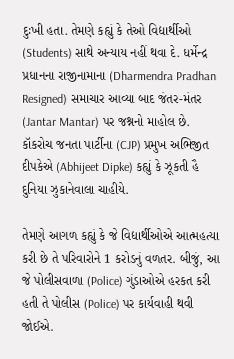દુઃખી હતા. તેમણે કહ્યું કે તેઓ વિદ્યાર્થીઓ (Students) સાથે અન્યાય નહીં થવા દે. ધર્મેન્દ્ર પ્રધાનના રાજીનામાના (Dharmendra Pradhan Resigned) સમાચાર આવ્યા બાદ જંતર-મંતર (Jantar Mantar) પર જશ્નનો માહોલ છે. કૉકરોચ જનતા પાર્ટીના (CJP) પ્રમુખ અભિજીત દીપકેએ (Abhijeet Dipke) કહ્યું કે ઝૂકતી હૈ દુનિયા ઝુકાનેવાલા ચાહીયે.

તેમણે આગળ કહ્યું કે જે વિદ્યાર્થીઓએ આત્મહત્યા કરી છે તે પરિવારોને 1 કરોડનું વળતર. બીજું, આ જે પોલીસવાળા (Police) ગુંડાઓએ હરકત કરી હતી તે પોલીસ (Police) પર કાર્યવાહી થવી જોઈએ.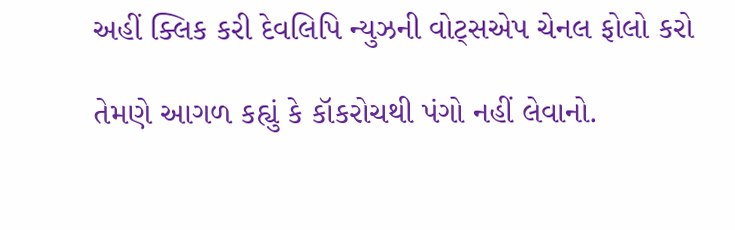અહીં ક્લિક કરી દેવલિપિ ન્યુઝની વોટ્સએપ ચેનલ ફોલો કરો

તેમણે આગળ કહ્યું કે કૉકરોચથી પંગો નહીં લેવાનો.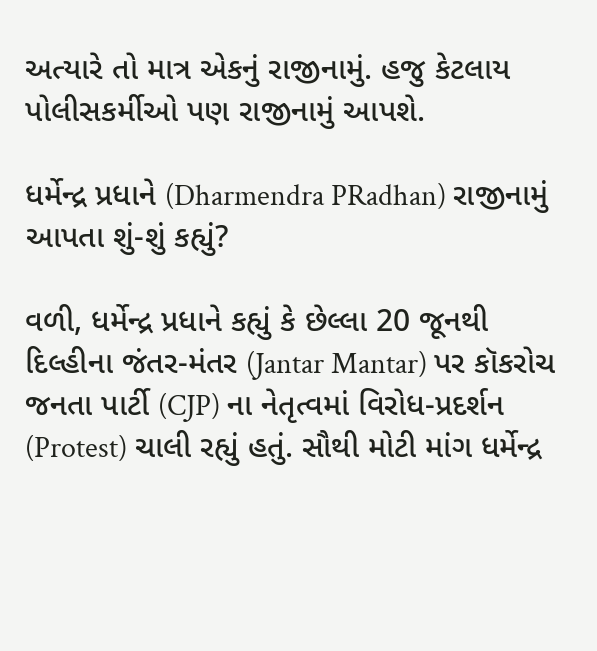અત્યારે તો માત્ર એકનું રાજીનામું. હજુ કેટલાય પોલીસકર્મીઓ પણ રાજીનામું આપશે.

ધર્મેન્દ્ર પ્રધાને (Dharmendra PRadhan) રાજીનામું આપતા શું-શું કહ્યું?

વળી, ધર્મેન્દ્ર પ્રધાને કહ્યું કે છેલ્લા 20 જૂનથી દિલ્હીના જંતર-મંતર (Jantar Mantar) પર કૉકરોચ જનતા પાર્ટી (CJP) ના નેતૃત્વમાં વિરોધ-પ્રદર્શન (Protest) ચાલી રહ્યું હતું. સૌથી મોટી માંગ ધર્મેન્દ્ર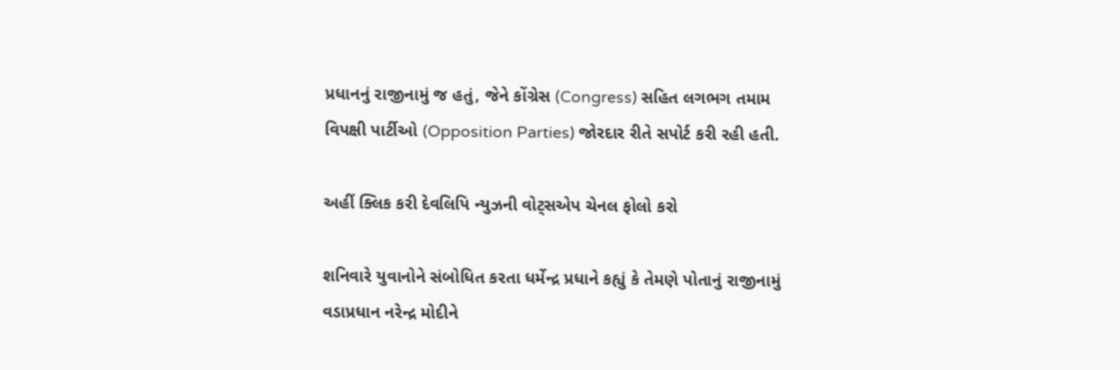પ્રધાનનું રાજીનામું જ હતું, જેને કોંગ્રેસ (Congress) સહિત લગભગ તમામ વિપક્ષી પાર્ટીઓ (Opposition Parties) જોરદાર રીતે સપોર્ટ કરી રહી હતી.

અહીં ક્લિક કરી દેવલિપિ ન્યુઝની વોટ્સએપ ચેનલ ફોલો કરો

શનિવારે યુવાનોને સંબોધિત કરતા ધર્મેન્દ્ર પ્રધાને કહ્યું કે તેમણે પોતાનું રાજીનામું વડાપ્રધાન નરેન્દ્ર મોદીને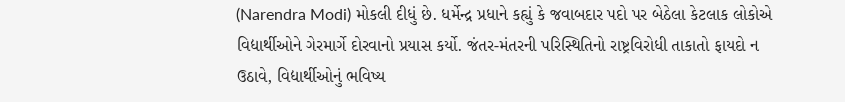(Narendra Modi) મોકલી દીધું છે. ધર્મેન્દ્ર પ્રધાને કહ્યું કે જવાબદાર પદો પર બેઠેલા કેટલાક લોકોએ વિદ્યાર્થીઓને ગેરમાર્ગે દોરવાનો પ્રયાસ કર્યો. જંતર-મંતરની પરિસ્થિતિનો રાષ્ટ્રવિરોધી તાકાતો ફાયદો ન ઉઠાવે, વિદ્યાર્થીઓનું ભવિષ્ય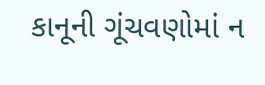કાનૂની ગૂંચવણોમાં ન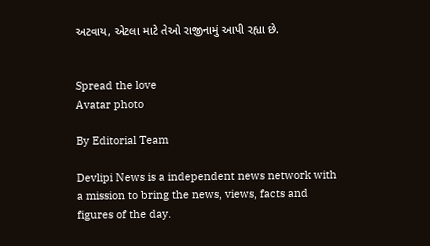અટવાય, એટલા માટે તેઓ રાજીનામું આપી રહ્યા છે.


Spread the love
Avatar photo

By Editorial Team

Devlipi News is a independent news network with a mission to bring the news, views, facts and figures of the day.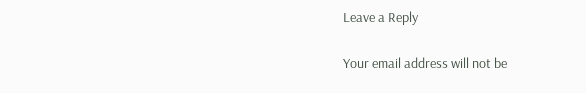Leave a Reply

Your email address will not be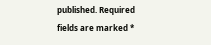published. Required fields are marked *